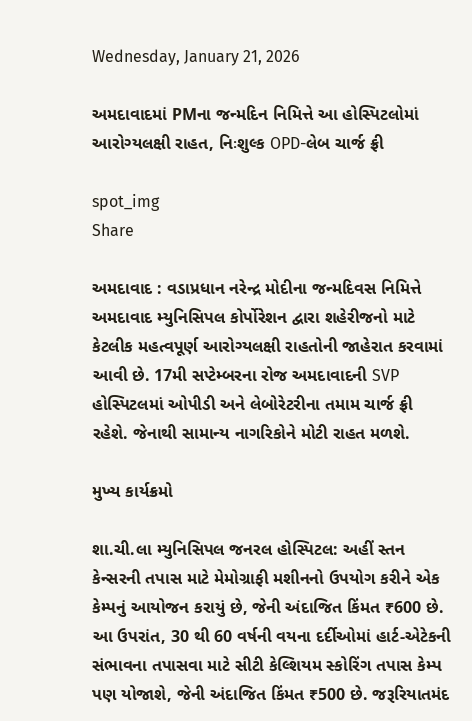Wednesday, January 21, 2026

અમદાવાદમાં PMના જન્મદિન નિમિત્તે આ હોસ્પિટલોમાં આરોગ્યલક્ષી રાહત, નિઃશુલ્ક OPD-લેબ ચાર્જ ફ્રી

spot_img
Share

અમદાવાદ : વડાપ્રધાન નરેન્દ્ર મોદીના જન્મદિવસ નિમિત્તે અમદાવાદ મ્યુનિસિપલ કોર્પોરેશન દ્વારા શહેરીજનો માટે કેટલીક મહત્વપૂર્ણ આરોગ્યલક્ષી રાહતોની જાહેરાત કરવામાં આવી છે. 17મી સપ્ટેમ્બરના રોજ અમદાવાદની SVP હોસ્પિટલમાં ઓપીડી અને લેબોરેટરીના તમામ ચાર્જ ફ્રી રહેશે. જેનાથી સામાન્ય નાગરિકોને મોટી રાહત મળશે.

મુખ્ય કાર્યક્રમો

શા.ચી.લા મ્યુનિસિપલ જનરલ હોસ્પિટલ: અહીં સ્તન કેન્સરની તપાસ માટે મેમોગ્રાફી મશીનનો ઉપયોગ કરીને એક કેમ્પનું આયોજન કરાયું છે, જેની અંદાજિત કિંમત ₹600 છે. આ ઉપરાંત, 30 થી 60 વર્ષની વયના દર્દીઓમાં હાર્ટ-એટેકની સંભાવના તપાસવા માટે સીટી કેલ્શિયમ સ્કોરિંગ તપાસ કેમ્પ પણ યોજાશે, જેની અંદાજિત કિંમત ₹500 છે. જરૂરિયાતમંદ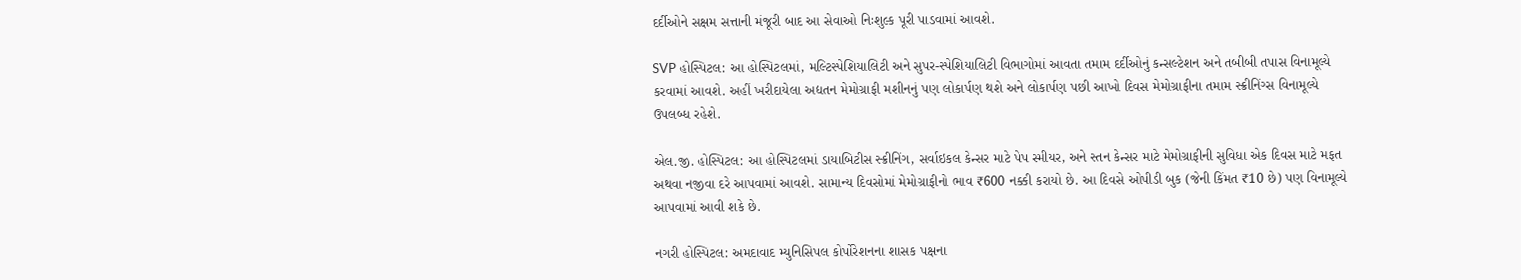દર્દીઓને સક્ષમ સત્તાની મંજૂરી બાદ આ સેવાઓ નિઃશુલ્ક પૂરી પાડવામાં આવશે.

SVP હોસ્પિટલ: આ હોસ્પિટલમાં, મલ્ટિસ્પેશિયાલિટી અને સુપર-સ્પેશિયાલિટી વિભાગોમાં આવતા તમામ દર્દીઓનું કન્સલ્ટેશન અને તબીબી તપાસ વિનામૂલ્યે કરવામાં આવશે. અહીં ખરીદાયેલા અદ્યતન મેમોગ્રાફી મશીનનું પણ લોકાર્પણ થશે અને લોકાર્પણ પછી આખો દિવસ મેમોગ્રાફીના તમામ સ્ક્રીનિંગ્સ વિનામૂલ્યે ઉપલબ્ધ રહેશે.

એલ.જી. હોસ્પિટલ: આ હોસ્પિટલમાં ડાયાબિટીસ સ્ક્રીનિંગ, સર્વાઇકલ કેન્સર માટે પેપ સ્મીયર, અને સ્તન કેન્સર માટે મેમોગ્રાફીની સુવિધા એક દિવસ માટે મફત અથવા નજીવા દરે આપવામાં આવશે. સામાન્ય દિવસોમાં મેમોગ્રાફીનો ભાવ ₹600 નક્કી કરાયો છે. આ દિવસે ઓપીડી બુક (જેની કિંમત ₹10 છે) પણ વિનામૂલ્યે આપવામાં આવી શકે છે.

નગરી હોસ્પિટલ: અમદાવાદ મ્યુનિસિપલ કોર્પોરેશનના શાસક પક્ષના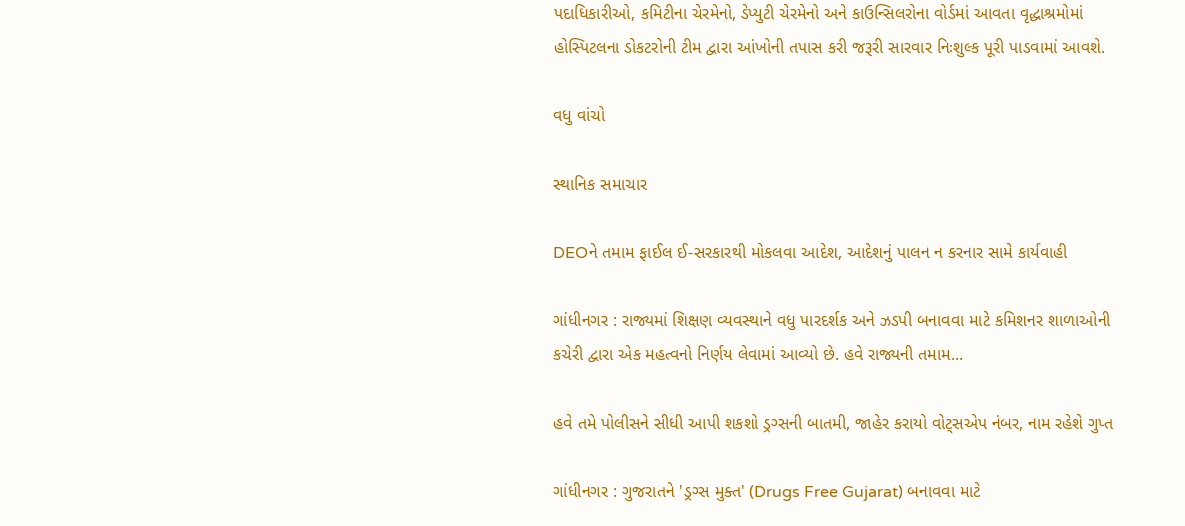પદાધિકારીઓ, કમિટીના ચેરમેનો, ડેપ્યુટી ચેરમેનો અને કાઉન્સિલરોના વોર્ડમાં આવતા વૃદ્ધાશ્રમોમાં હોસ્પિટલના ડોકટરોની ટીમ દ્વારા આંખોની તપાસ કરી જરૂરી સારવાર નિઃશુલ્ક પૂરી પાડવામાં આવશે.

વધુ વાંચો

સ્થાનિક સમાચાર

DEOને તમામ ફાઈલ ઈ-સરકારથી મોકલવા આદેશ, આદેશનું પાલન ન કરનાર સામે કાર્યવાહી

ગાંધીનગર : રાજ્યમાં શિક્ષણ વ્યવસ્થાને વધુ પારદર્શક અને ઝડપી બનાવવા માટે કમિશનર શાળાઓની કચેરી દ્વારા એક મહત્વનો નિર્ણય લેવામાં આવ્યો છે. હવે રાજ્યની તમામ...

હવે તમે પોલીસને સીધી આપી શકશો ડ્રગ્સની બાતમી, જાહેર કરાયો વોટ્સએપ નંબર, નામ રહેશે ગુપ્ત

ગાંધીનગર : ગુજરાતને 'ડ્રગ્સ મુક્ત' (Drugs Free Gujarat) બનાવવા માટે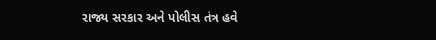રાજ્ય સરકાર અને પોલીસ તંત્ર હવે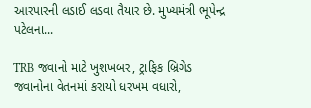આરપારની લડાઈ લડવા તૈયાર છે. મુખ્યમંત્રી ભૂપેન્દ્ર પટેલના...

TRB જવાનો માટે ખુશખબર, ટ્રાફિક બ્રિગેડ જવાનોના વેતનમાં કરાયો ધરખમ વધારો,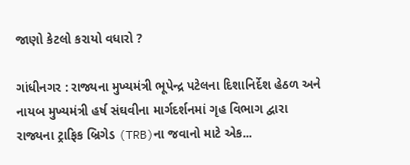જાણો કેટલો કરાયો વધારો ?

ગાંધીનગર : રાજ્યના મુખ્યમંત્રી ભૂપેન્દ્ર પટેલના દિશાનિર્દેશ હેઠળ અને નાયબ મુખ્યમંત્રી હર્ષ સંઘવીના માર્ગદર્શનમાં ગૃહ વિભાગ દ્વારા રાજ્યના ટ્રાફિક બ્રિગેડ (TRB)ના જવાનો માટે એક...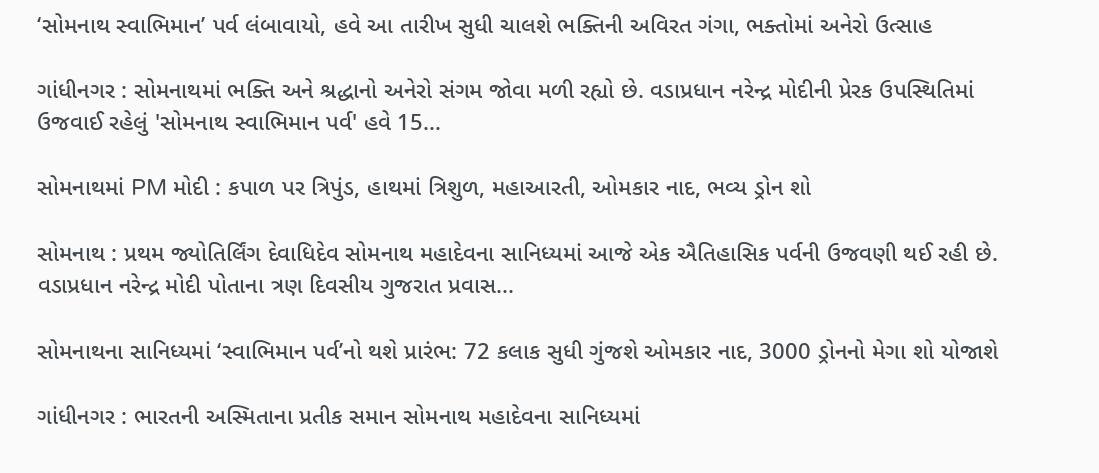‘સોમનાથ સ્વાભિમાન’ પર્વ લંબાવાયો, હવે આ તારીખ સુધી ચાલશે ભક્તિની અવિરત ગંગા, ભક્તોમાં અનેરો ઉત્સાહ

ગાંધીનગર : સોમનાથમાં ભક્તિ અને શ્રદ્ધાનો અનેરો સંગમ જોવા મળી રહ્યો છે. વડાપ્રધાન નરેન્દ્ર મોદીની પ્રેરક ઉપસ્થિતિમાં ઉજવાઈ રહેલું 'સોમનાથ સ્વાભિમાન પર્વ' હવે 15...

સોમનાથમાં PM મોદી : કપાળ પર ત્રિપુંડ, હાથમાં ત્રિશુળ, મહાઆરતી, ઓમકાર નાદ, ભવ્ય ડ્રોન શો

સોમનાથ : પ્રથમ જ્યોતિર્લિંગ દેવાધિદેવ સોમનાથ મહાદેવના સાનિધ્યમાં આજે એક ઐતિહાસિક પર્વની ઉજવણી થઈ રહી છે. વડાપ્રધાન નરેન્દ્ર મોદી પોતાના ત્રણ દિવસીય ગુજરાત પ્રવાસ...

સોમનાથના સાનિધ્યમાં ‘સ્વાભિમાન પર્વ’નો થશે પ્રારંભ: 72 કલાક સુધી ગુંજશે ઓમકાર નાદ, 3000 ડ્રોનનો મેગા શો યોજાશે

ગાંધીનગર : ભારતની અસ્મિતાના પ્રતીક સમાન સોમનાથ મહાદેવના સાનિધ્યમાં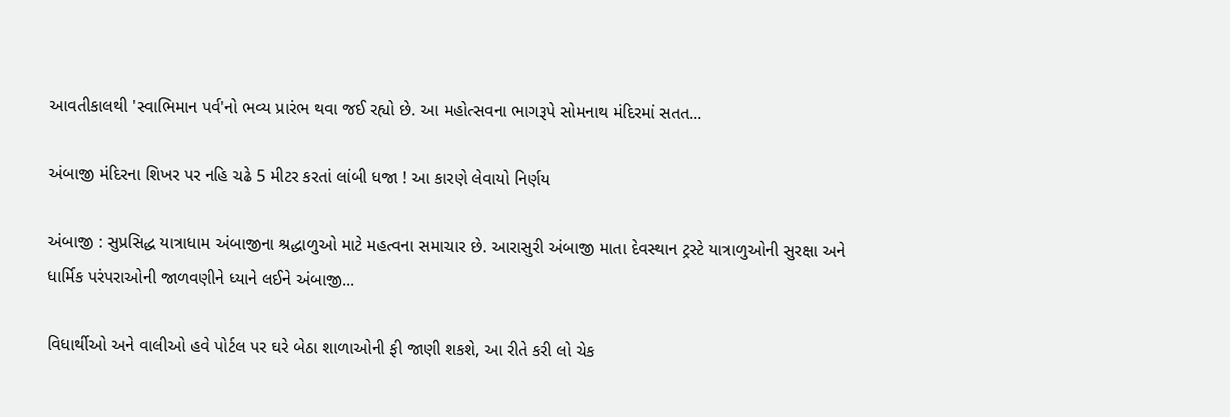આવતીકાલથી 'સ્વાભિમાન પર્વ'નો ભવ્ય પ્રારંભ થવા જઈ રહ્યો છે. આ મહોત્સવના ભાગરૂપે સોમનાથ મંદિરમાં સતત...

અંબાજી મંદિરના શિખર પર નહિ ચઢે 5 મીટર કરતાં લાંબી ધજા ! આ કારણે લેવાયો નિર્ણય

અંબાજી : સુપ્રસિદ્ધ યાત્રાધામ અંબાજીના શ્રદ્ધાળુઓ માટે મહત્વના સમાચાર છે. આરાસુરી અંબાજી માતા દેવસ્થાન ટ્રસ્ટે યાત્રાળુઓની સુરક્ષા અને ધાર્મિક પરંપરાઓની જાળવણીને ધ્યાને લઈને અંબાજી...

વિધાર્થીઓ અને વાલીઓ હવે પોર્ટલ પર ઘરે બેઠા શાળાઓની ફી જાણી શકશે, આ રીતે કરી લો ચેક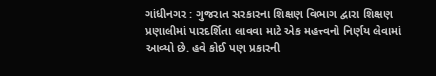ગાંધીનગર : ગુજરાત સરકારના શિક્ષણ વિભાગ દ્વારા શિક્ષણ પ્રણાલીમાં પારદર્શિતા લાવવા માટે એક મહત્ત્વનો નિર્ણય લેવામાં આવ્યો છે. હવે કોઈ પણ પ્રકારની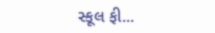સ્કૂલ ફી...